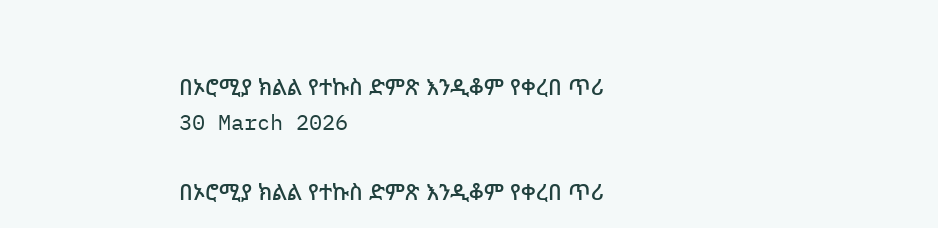በኦሮሚያ ክልል የተኩስ ድምጽ እንዲቆም የቀረበ ጥሪ
30 March 2026

በኦሮሚያ ክልል የተኩስ ድምጽ እንዲቆም የቀረበ ጥሪ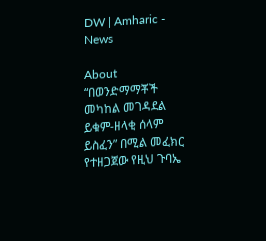DW | Amharic - News

About
“በወንድማማቾች መካከል መገዳደል ይቁም-ዘላቂ ሰላም ይስፈን” በሚል መፈክር የተዘጋጀው የዚህ ጉባኤ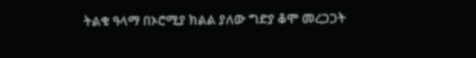ትልቁ ዓላማ በኦሮሚያ ክልል ያለው ግድያ ቆሞ መረጋጋት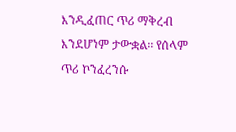እንዲፈጠር ጥሪ ማቅረብ እንደሆነም ታውቋል፡፡ የሰላም ጥሪ ኮንፈረንሱ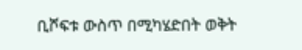ቢሾፍቱ ውስጥ በሚካሄድበት ወቅት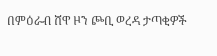በምዕራብ ሸዋ ዞን ጮቢ ወረዳ ታጣቂዎች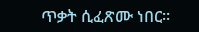ጥቃት ሲፈጽሙ ነበር፡፡